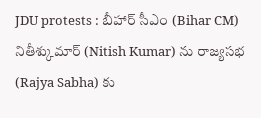JDU protests : బీహార్ సీఎం (Bihar CM) నితీశ్కుమార్ (Nitish Kumar) ను రాజ్యసభ (Rajya Sabha) కు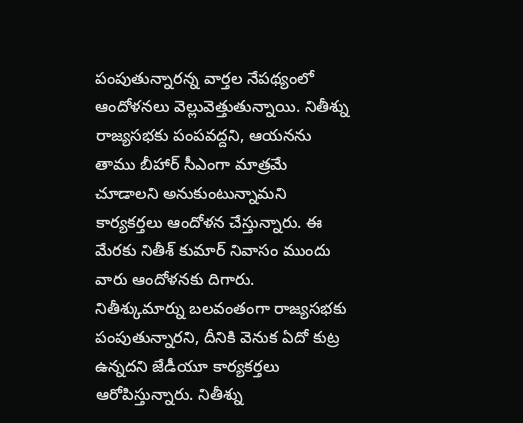పంపుతున్నారన్న వార్తల నేపథ్యంలో ఆందోళనలు వెల్లువెత్తుతున్నాయి. నితీశ్ను రాజ్యసభకు పంపవద్దని, ఆయనను తాము బీహార్ సీఎంగా మాత్రమే చూడాలని అనుకుంటున్నామని కార్యకర్తలు ఆందోళన చేస్తున్నారు. ఈ మేరకు నితీశ్ కుమార్ నివాసం ముందు వారు ఆందోళనకు దిగారు.
నితీశ్కుమార్ను బలవంతంగా రాజ్యసభకు పంపుతున్నారని, దీనికి వెనుక ఏదో కుట్ర ఉన్నదని జేడీయూ కార్యకర్తలు ఆరోపిస్తున్నారు. నితీశ్ను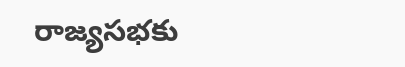రాజ్యసభకు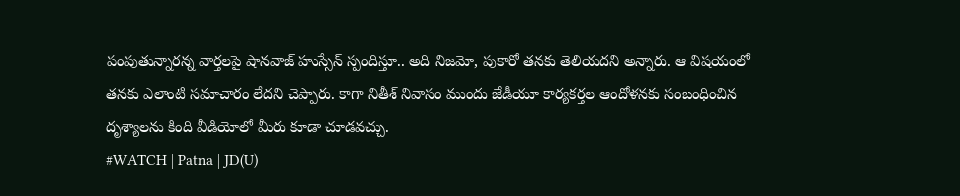పంపుతున్నారన్న వార్తలపై షానవాజ్ హుస్సేన్ స్పందిస్తూ.. అది నిజమో, పుకారో తనకు తెలియదని అన్నారు. ఆ విషయంలో తనకు ఎలాంటి సమాచారం లేదని చెప్పారు. కాగా నితీశ్ నివాసం ముందు జేడీయూ కార్యకర్తల ఆందోళనకు సంబంధించిన దృశ్యాలను కింది వీడియోలో మీరు కూడా చూడవచ్చు.
#WATCH | Patna | JD(U)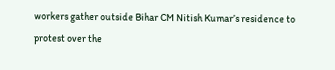workers gather outside Bihar CM Nitish Kumar’s residence to protest over the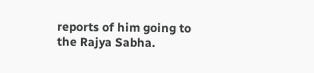reports of him going to the Rajya Sabha.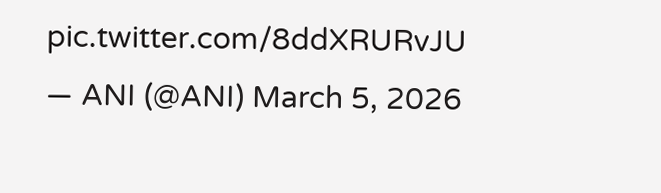pic.twitter.com/8ddXRURvJU
— ANI (@ANI) March 5, 2026